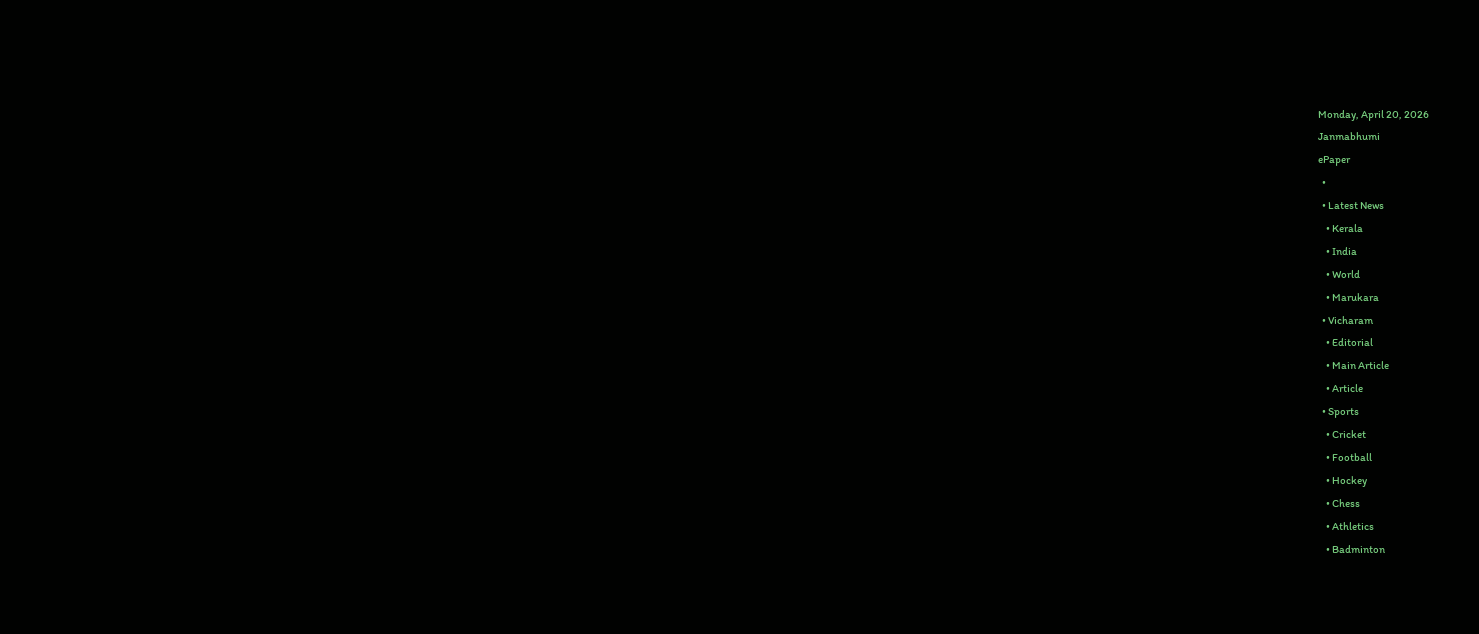Monday, April 20, 2026
Janmabhumi
ePaper
  •
  • Latest News
    • Kerala
    • India
    • World
    • Marukara
  • Vicharam
    • Editorial
    • Main Article
    • Article
  • Sports
    • Cricket
    • Football
    • Hockey
    • Chess
    • Athletics
    • Badminton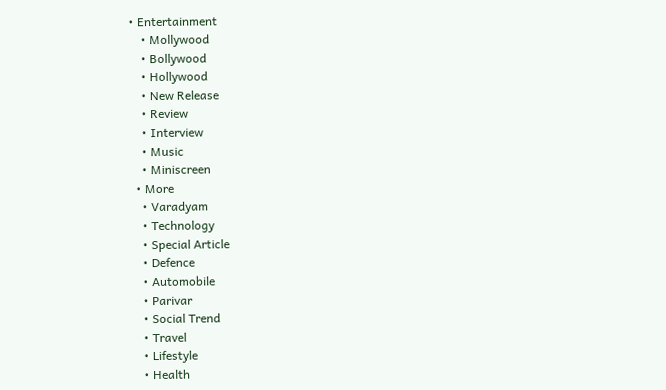• Entertainment
    • Mollywood
    • Bollywood
    • Hollywood
    • New Release
    • Review
    • Interview
    • Music
    • Miniscreen
  • More
    • Varadyam
    • Technology
    • Special Article
    • Defence
    • Automobile
    • Parivar
    • Social Trend
    • Travel
    • Lifestyle
    • Health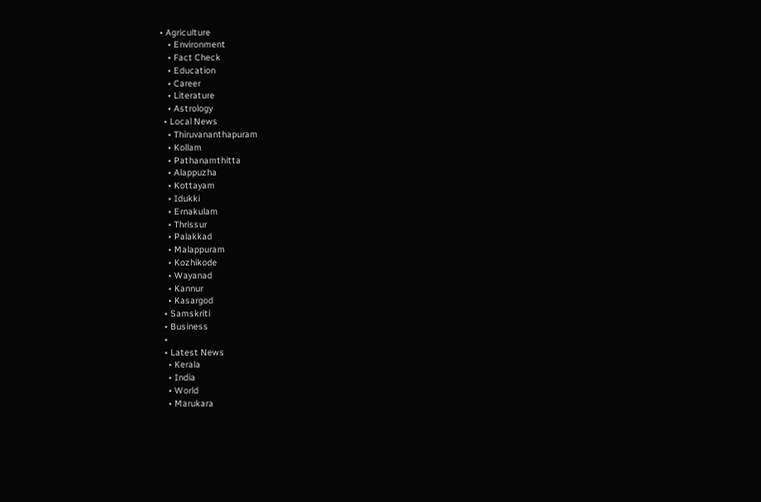• Agriculture
    • Environment
    • Fact Check
    • Education
    • Career
    • Literature
    • Astrology
  • Local News
    • Thiruvananthapuram
    • Kollam
    • Pathanamthitta
    • Alappuzha
    • Kottayam
    • Idukki
    • Ernakulam
    • Thrissur
    • Palakkad
    • Malappuram
    • Kozhikode
    • Wayanad
    • Kannur
    • Kasargod
  • Samskriti
  • Business
  •
  • Latest News
    • Kerala
    • India
    • World
    • Marukara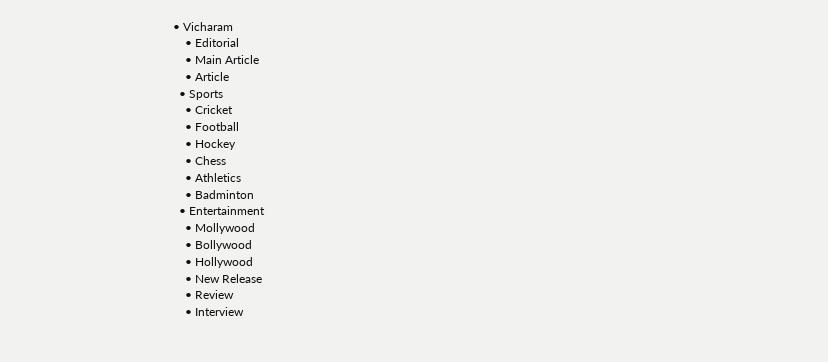• Vicharam
    • Editorial
    • Main Article
    • Article
  • Sports
    • Cricket
    • Football
    • Hockey
    • Chess
    • Athletics
    • Badminton
  • Entertainment
    • Mollywood
    • Bollywood
    • Hollywood
    • New Release
    • Review
    • Interview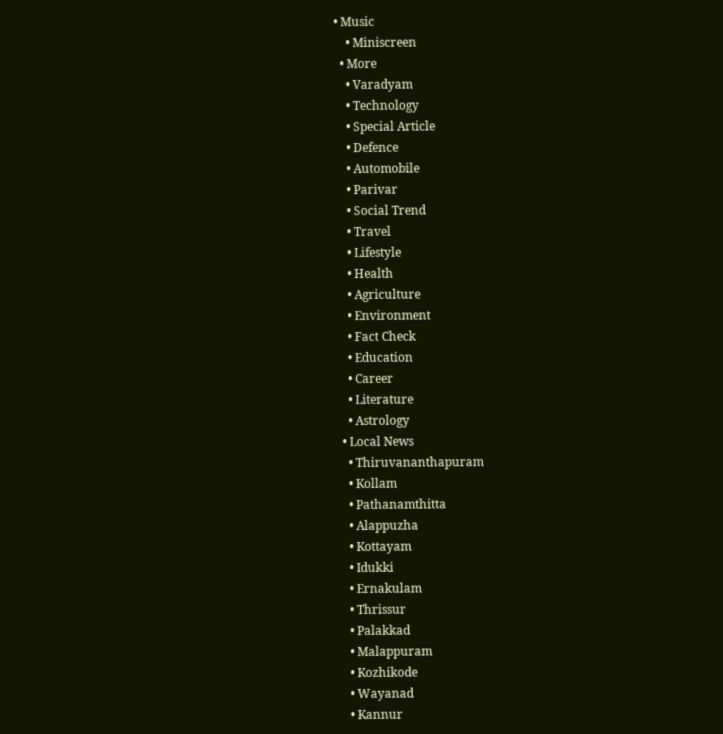• Music
    • Miniscreen
  • More
    • Varadyam
    • Technology
    • Special Article
    • Defence
    • Automobile
    • Parivar
    • Social Trend
    • Travel
    • Lifestyle
    • Health
    • Agriculture
    • Environment
    • Fact Check
    • Education
    • Career
    • Literature
    • Astrology
  • Local News
    • Thiruvananthapuram
    • Kollam
    • Pathanamthitta
    • Alappuzha
    • Kottayam
    • Idukki
    • Ernakulam
    • Thrissur
    • Palakkad
    • Malappuram
    • Kozhikode
    • Wayanad
    • Kannur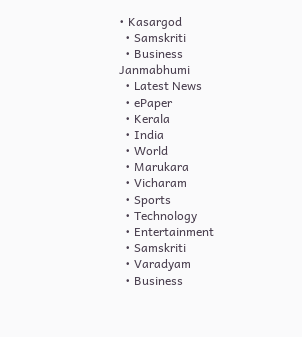• Kasargod
  • Samskriti
  • Business
Janmabhumi
  • Latest News
  • ePaper
  • Kerala
  • India
  • World
  • Marukara
  • Vicharam
  • Sports
  • Technology
  • Entertainment
  • Samskriti
  • Varadyam
  • Business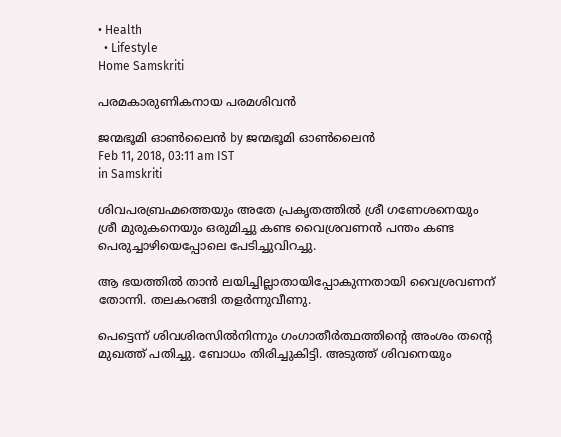• Health
  • Lifestyle
Home Samskriti

പരമകാരുണികനായ പരമശിവന്‍

ജന്മഭൂമി ഓണ്‍ലൈന്‍ by ജന്മഭൂമി ഓണ്‍ലൈന്‍
Feb 11, 2018, 03:11 am IST
in Samskriti

ശിവപരബ്രഹ്മത്തെയും അതേ പ്രകൃതത്തില്‍ ശ്രീ ഗണേശനെയും ശ്രീ മുരുകനെയും ഒരുമിച്ചു കണ്ട വൈശ്രവണന്‍ പന്തം കണ്ട പെരുച്ചാഴിയെപ്പോലെ പേടിച്ചുവിറച്ചു.

ആ ഭയത്തില്‍ താന്‍ ലയിച്ചില്ലാതായിപ്പോകുന്നതായി വൈശ്രവണന് തോന്നി. തലകറങ്ങി തളര്‍ന്നുവീണു.

പെട്ടെന്ന് ശിവശിരസില്‍നിന്നും ഗംഗാതീര്‍ത്ഥത്തിന്റെ അംശം തന്റെ മുഖത്ത് പതിച്ചു. ബോധം തിരിച്ചുകിട്ടി. അടുത്ത് ശിവനെയും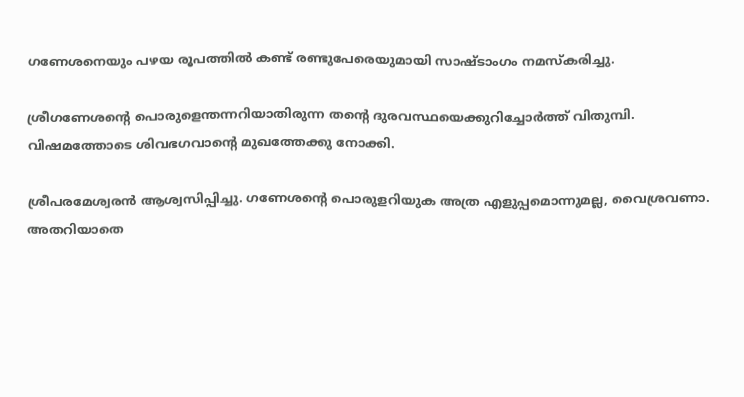ഗണേശനെയും പഴയ രൂപത്തില്‍ കണ്ട് രണ്ടുപേരെയുമായി സാഷ്ടാംഗം നമസ്‌കരിച്ചു.

ശ്രീഗണേശന്റെ പൊരുളെന്തന്നറിയാതിരുന്ന തന്റെ ദുരവസ്ഥയെക്കുറിച്ചോര്‍ത്ത് വിതുമ്പി. വിഷമത്തോടെ ശിവഭഗവാന്റെ മുഖത്തേക്കു നോക്കി.

ശ്രീപരമേശ്വരന്‍ ആശ്വസിപ്പിച്ചു. ഗണേശന്റെ പൊരുളറിയുക അത്ര എളുപ്പമൊന്നുമല്ല, വൈശ്രവണാ. അതറിയാതെ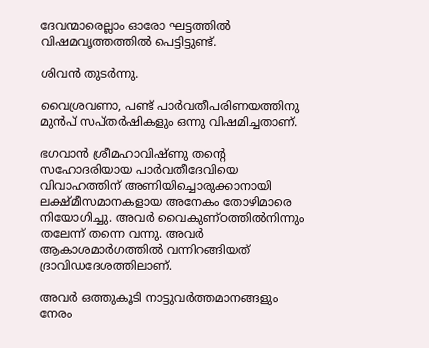ദേവന്മാരെല്ലാം ഓരോ ഘട്ടത്തില്‍ വിഷമവൃത്തത്തില്‍ പെട്ടിട്ടുണ്ട്.

ശിവന്‍ തുടര്‍ന്നു.

വൈശ്രവണാ, പണ്ട് പാര്‍വതീപരിണയത്തിനു മുന്‍പ് സപ്തര്‍ഷികളും ഒന്നു വിഷമിച്ചതാണ്.

ഭഗവാന്‍ ശ്രീമഹാവിഷ്ണു തന്റെ സഹോദരിയായ പാര്‍വതീദേവിയെ വിവാഹത്തിന് അണിയിച്ചൊരുക്കാനായി ലക്ഷ്മീസമാനകളായ അനേകം തോഴിമാരെ നിയോഗിച്ചു. അവര്‍ വൈകുണ്ഠത്തില്‍നിന്നും തലേന്ന് തന്നെ വന്നു. അവര്‍ ആകാശമാര്‍ഗത്തില്‍ വന്നിറങ്ങിയത് ദ്രാവിഡദേശത്തിലാണ്.

അവര്‍ ഒത്തുകൂടി നാട്ടുവര്‍ത്തമാനങ്ങളും നേരം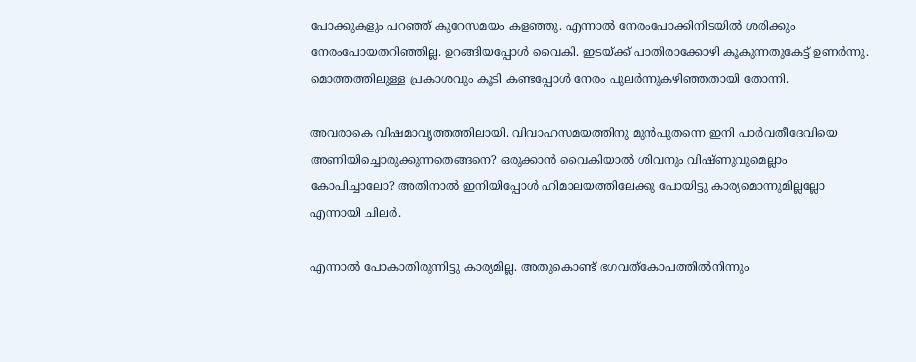പോക്കുകളും പറഞ്ഞ് കുറേസമയം കളഞ്ഞു. എന്നാല്‍ നേരംപോക്കിനിടയില്‍ ശരിക്കും നേരംപോയതറിഞ്ഞില്ല. ഉറങ്ങിയപ്പോള്‍ വൈകി. ഇടയ്‌ക്ക് പാതിരാക്കോഴി കൂകുന്നതുകേട്ട് ഉണര്‍ന്നു. മൊത്തത്തിലുള്ള പ്രകാശവും കൂടി കണ്ടപ്പോള്‍ നേരം പുലര്‍ന്നുകഴിഞ്ഞതായി തോന്നി.

അവരാകെ വിഷമാവൃത്തത്തിലായി. വിവാഹസമയത്തിനു മുന്‍പുതന്നെ ഇനി പാര്‍വതീദേവിയെ അണിയിച്ചൊരുക്കുന്നതെങ്ങനെ? ഒരുക്കാന്‍ വൈകിയാല്‍ ശിവനും വിഷ്ണുവുമെല്ലാം കോപിച്ചാലോ? അതിനാല്‍ ഇനിയിപ്പോള്‍ ഹിമാലയത്തിലേക്കു പോയിട്ടു കാര്യമൊന്നുമില്ലല്ലോ എന്നായി ചിലര്‍.

എന്നാല്‍ പോകാതിരുന്നിട്ടു കാര്യമില്ല. അതുകൊണ്ട് ഭഗവത്‌കോപത്തില്‍നിന്നും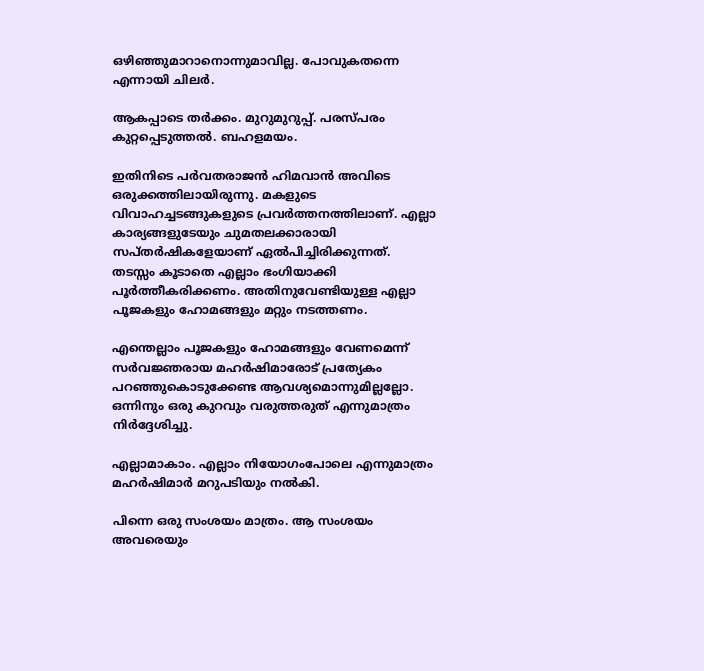ഒഴിഞ്ഞുമാറാനൊന്നുമാവില്ല. പോവുകതന്നെ എന്നായി ചിലര്‍.

ആകപ്പാടെ തര്‍ക്കം. മുറുമുറുപ്പ്. പരസ്പരം കുറ്റപ്പെടുത്തല്‍. ബഹളമയം.

ഇതിനിടെ പര്‍വതരാജന്‍ ഹിമവാന്‍ അവിടെ ഒരുക്കത്തിലായിരുന്നു. മകളുടെ വിവാഹച്ചടങ്ങുകളുടെ പ്രവര്‍ത്തനത്തിലാണ്. എല്ലാ കാര്യങ്ങളുടേയും ചുമതലക്കാരായി സപ്തര്‍ഷികളേയാണ് ഏല്‍പിച്ചിരിക്കുന്നത്. തടസ്സം കൂടാതെ എല്ലാം ഭംഗിയാക്കി പൂര്‍ത്തീകരിക്കണം. അതിനുവേണ്ടിയുള്ള എല്ലാ പൂജകളും ഹോമങ്ങളും മറ്റും നടത്തണം.

എന്തെല്ലാം പൂജകളും ഹോമങ്ങളും വേണമെന്ന് സര്‍വജ്ഞരായ മഹര്‍ഷിമാരോട് പ്രത്യേകം പറഞ്ഞുകൊടുക്കേണ്ട ആവശ്യമൊന്നുമില്ലല്ലോ. ഒന്നിനും ഒരു കുറവും വരുത്തരുത് എന്നുമാത്രം നിര്‍ദ്ദേശിച്ചു.

എല്ലാമാകാം. എല്ലാം നിയോഗംപോലെ എന്നുമാത്രം മഹര്‍ഷിമാര്‍ മറുപടിയും നല്‍കി.

പിന്നെ ഒരു സംശയം മാത്രം. ആ സംശയം അവരെയും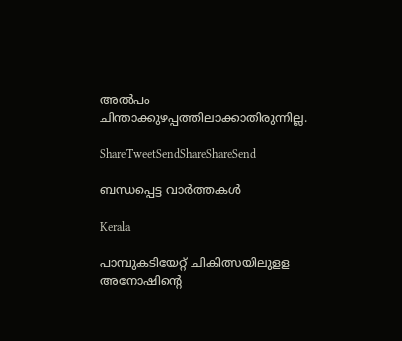അല്‍പം ചിന്താക്കുഴപ്പത്തിലാക്കാതിരുന്നില്ല.

ShareTweetSendShareShareSend

ബന്ധപ്പെട്ട വാര്‍ത്തകള്‍

Kerala

പാമ്പുകടിയേറ്റ് ചികിത്സയിലുളള അനോഷിന്റെ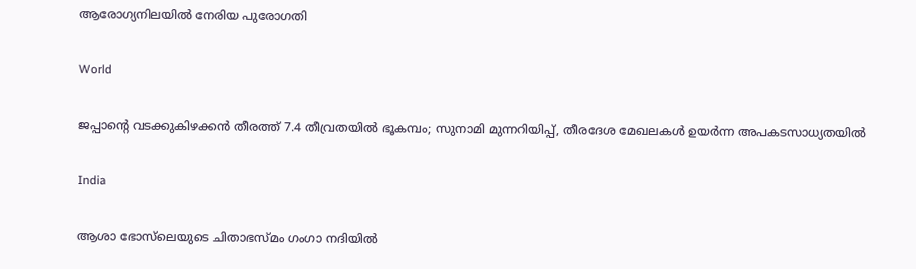ആരോഗ്യനിലയില്‍ നേരിയ പുരോഗതി

World

ജപ്പാന്റെ വടക്കുകിഴക്കൻ തീരത്ത് 7.4 തീവ്രതയിൽ ഭൂകമ്പം; സുനാമി മുന്നറിയിപ്പ്, തീരദേശ മേഖലകൾ ഉയർന്ന അപകടസാധ്യതയിൽ

India

ആശാ ഭോസ്‌ലെയുടെ ചിതാഭസ്മം ഗംഗാ നദിയിൽ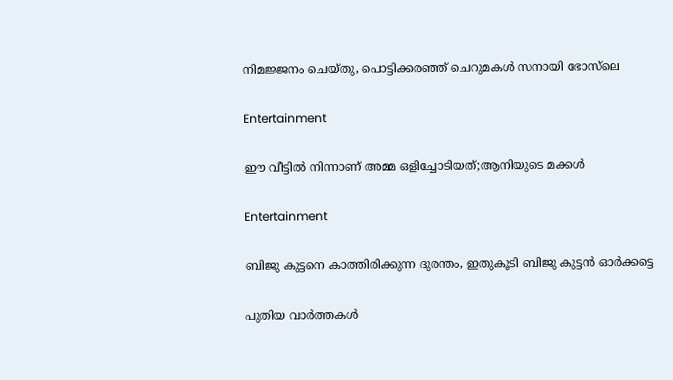നിമജ്ജനം ചെയ്തു, പൊട്ടിക്കരഞ്ഞ് ചെറുമകൾ സനായി ഭോസ്‌ലെ

Entertainment

ഈ വീട്ടില്‍ നിന്നാണ് അമ്മ ഒളിച്ചോടിയത്;ആനിയുടെ മക്കൾ

Entertainment

ബിജു കുട്ടനെ കാത്തിരിക്കുന്ന ദുരന്തം, ഇതുകൂടി ബിജു കുട്ടൻ ഓർക്കട്ടെ

പുതിയ വാര്‍ത്തകള്‍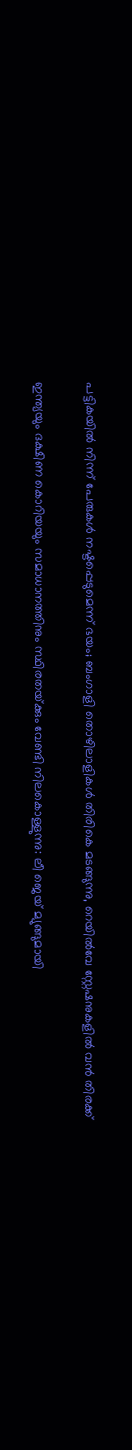പട്ടികയിൽ നിന്ന് പേരുകൾ നഷ്ടപ്പെടുമെന്ന് ഭയം; ബംഗാളി തൊഴിലാളികൾ തിരികെ മടങ്ങുന്നു, റെയിൽവേ സ്റ്റേഷനുകളിൽ വൻ തിരക്ക്

ഇന്ത്യയും ദക്ഷിണ കൊറിയയും സമാധാനത്തിനും സ്ഥിരതയ്‌ക്കും വേണ്ടി നിലകൊള്ളുന്നു: ലീ ജെയ് മ്യുങ്ങുമായി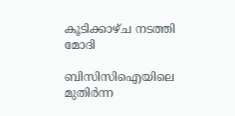കൂടിക്കാഴ്ച നടത്തി മോദി

ബിസിസിഐയിലെ മുതിർന്ന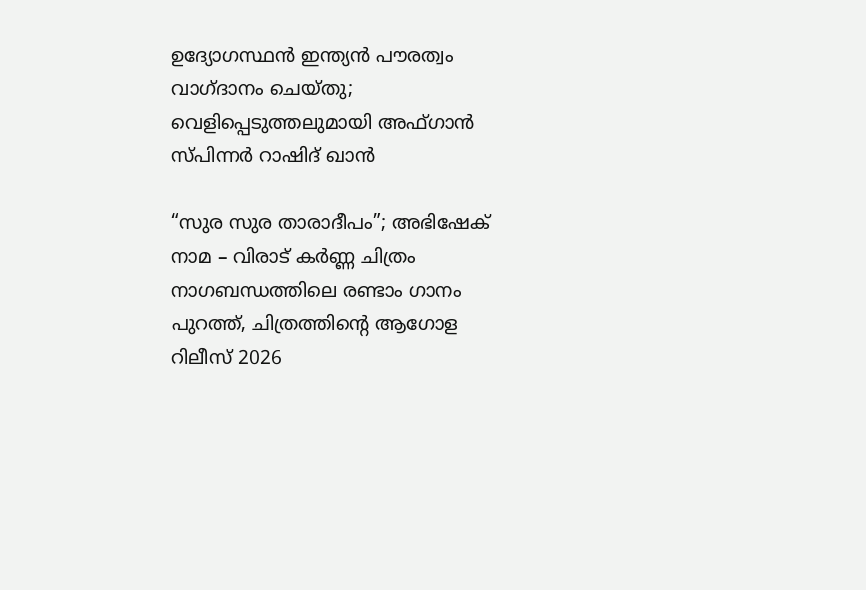ഉദ്യോഗസ്ഥൻ ഇന്ത്യൻ പൗരത്വം വാഗ്ദാനം ചെയ്തു; വെളിപ്പെടുത്തലുമായി അഫ്ഗാൻ സ്പിന്നർ റാഷിദ് ഖാൻ

“സുര സുര താരാദീപം”; അഭിഷേക് നാമ – വിരാട് കർണ്ണ ചിത്രം നാഗബന്ധത്തിലെ രണ്ടാം ഗാനം പുറത്ത്, ചിത്രത്തിന്റെ ആഗോള റിലീസ് 2026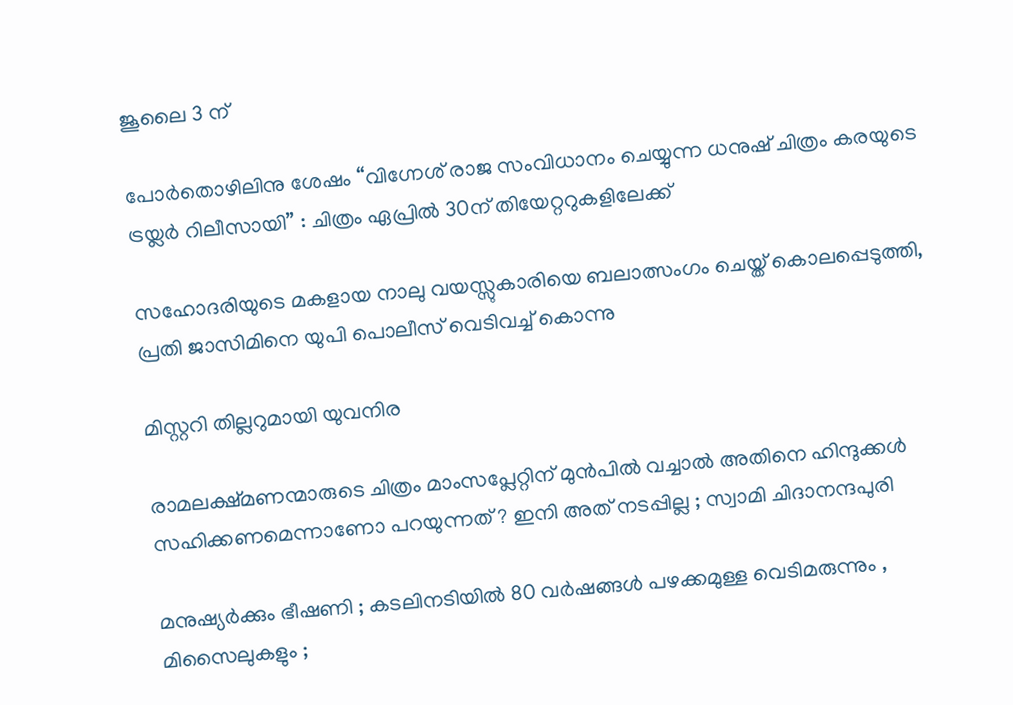ജൂലൈ 3 ന്

പോർതൊഴിലിനു ശേഷം “വിഗ്നേശ് രാജ സംവിധാനം ചെയ്യുന്ന ധനുഷ് ചിത്രം കരയുടെ ട്രയ്ലർ റിലീസായി” : ചിത്രം ഏപ്രിൽ 30ന് തിയേറ്ററുകളിലേക്ക്

സഹോദരിയുടെ മകളായ നാലു വയസ്സുകാരിയെ ബലാത്സംഗം ചെയ്ത് കൊലപ്പെടുത്തി, പ്രതി ജാസിമിനെ യുപി പൊലീസ് വെടിവച്ച് കൊന്നു

മിസ്റ്ററി തില്ലറുമായി യുവനിര

രാമലക്ഷ്മണന്മാരുടെ ചിത്രം മാംസപ്ലേറ്റിന് മുൻപിൽ വച്ചാൽ അതിനെ ഹിന്ദുക്കൾ സഹിക്കണമെന്നാണോ പറയുന്നത് ? ഇനി അത് നടപ്പില്ല ; സ്വാമി ചിദാനന്ദപുരി

മനുഷ്യർക്കും ഭീഷണി ; കടലിനടിയിൽ 80 വർഷങ്ങൾ പഴക്കമുള്ള വെടിമരുന്നും , മിസൈലുകളും ;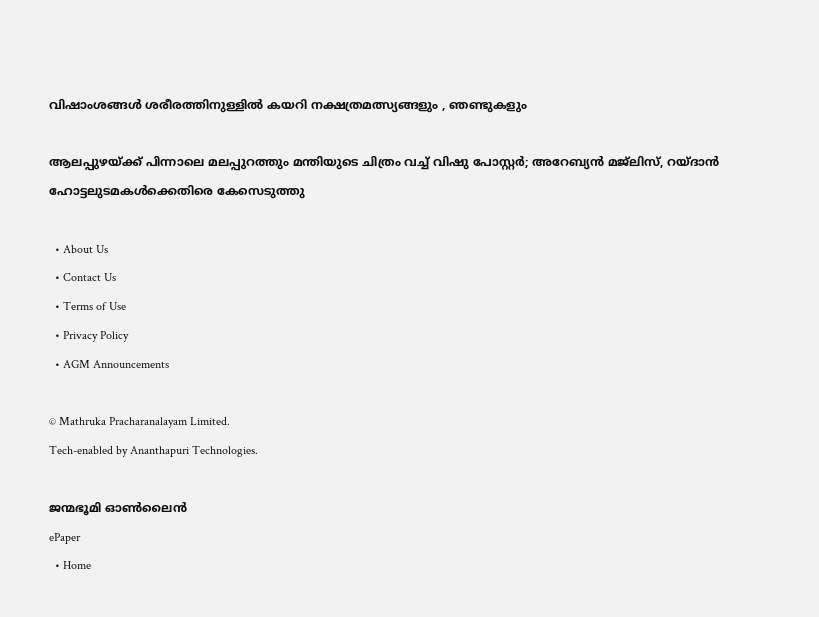വിഷാംശങ്ങൾ ശരീരത്തിനുള്ളിൽ കയറി നക്ഷത്രമത്സ്യങ്ങളും , ഞണ്ടുകളും

ആലപ്പുഴയ്‌ക്ക് പിന്നാലെ മലപ്പുറത്തും മന്തിയുടെ ചിത്രം വച്ച് വിഷു പോസ്റ്റർ; അറേബ്യൻ മജ്‌ലിസ്, റയ്ദാൻ ഹോട്ടലുടമകൾക്കെതിരെ കേസെടുത്തു

  • About Us
  • Contact Us
  • Terms of Use
  • Privacy Policy
  • AGM Announcements

© Mathruka Pracharanalayam Limited.
Tech-enabled by Ananthapuri Technologies.

ജന്മഭൂമി ഓണ്‍ലൈന്‍
ePaper
  • Home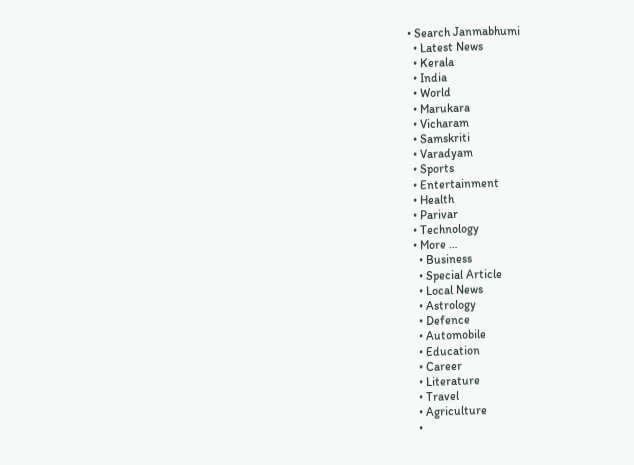• Search Janmabhumi
  • Latest News
  • Kerala
  • India
  • World
  • Marukara
  • Vicharam
  • Samskriti
  • Varadyam
  • Sports
  • Entertainment
  • Health
  • Parivar
  • Technology
  • More …
    • Business
    • Special Article
    • Local News
    • Astrology
    • Defence
    • Automobile
    • Education
    • Career
    • Literature
    • Travel
    • Agriculture
    •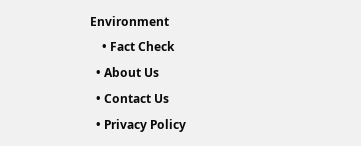Environment
    • Fact Check
  • About Us
  • Contact Us
  • Privacy Policy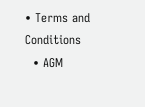• Terms and Conditions
  • AGM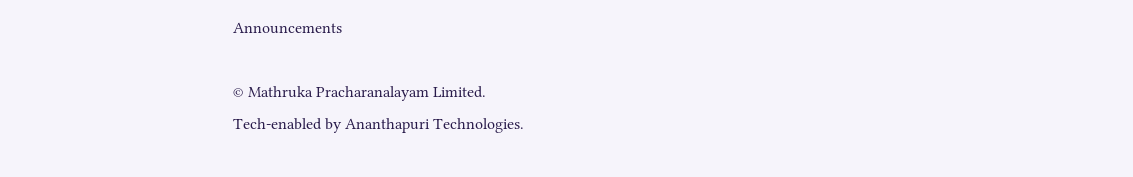Announcements

© Mathruka Pracharanalayam Limited.
Tech-enabled by Ananthapuri Technologies.